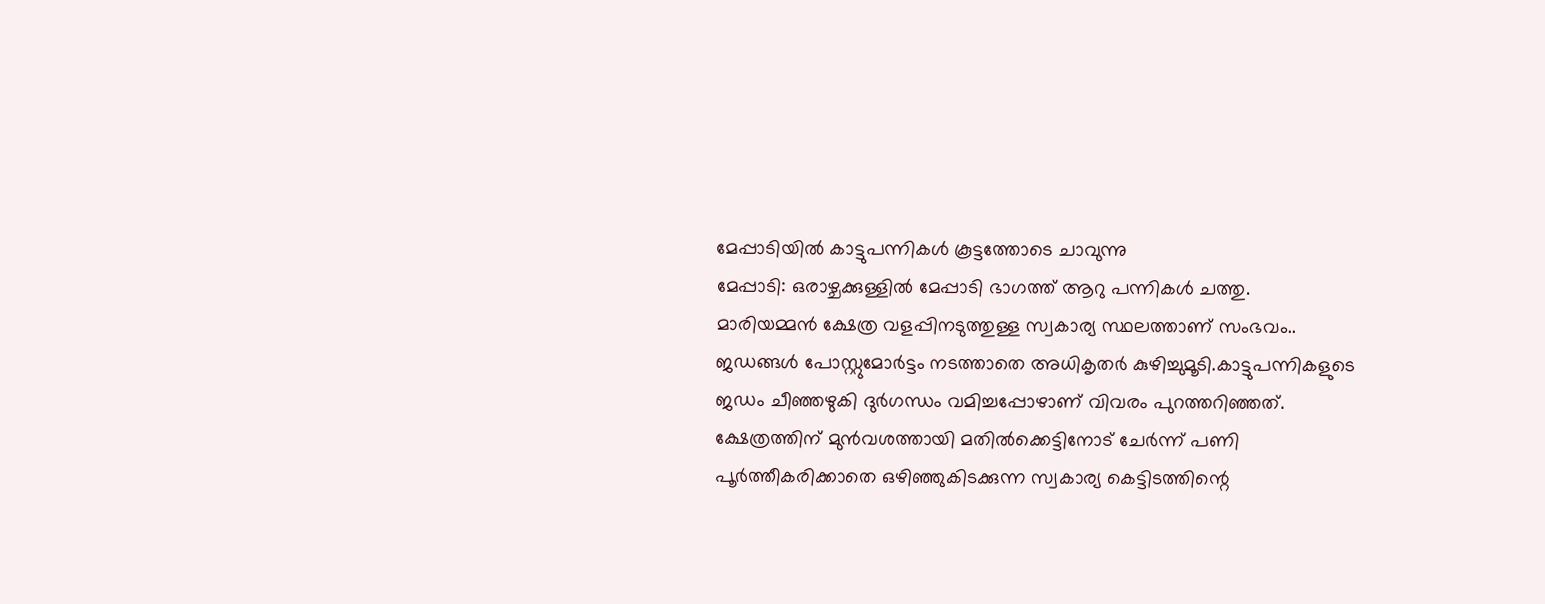മേപ്പാടിയിൽ കാട്ടുപന്നികൾ കൂട്ടത്തോടെ ചാവുന്നു
മേപ്പാടി: ഒരാഴ്ചക്കുള്ളിൽ മേപ്പാടി ഭാഗത്ത് ആറു പന്നികൾ ചത്തു.
മാരിയമ്മൻ ക്ഷേത്ര വളപ്പിനടുത്തുള്ള സ്വകാര്യ സ്ഥലത്താണ് സംഭവം.. ജഡങ്ങൾ പോസ്റ്റുമോർട്ടം നടത്താതെ അധികൃതർ കുഴിച്ചുമൂടി.കാട്ടുപന്നികളുടെ ജഡം ചീഞ്ഞഴുകി ദുർഗന്ധം വമിച്ചപ്പോഴാണ് വിവരം പുറത്തറിഞ്ഞത്. ക്ഷേത്രത്തിന് മുൻവശത്തായി മതിൽക്കെട്ടിനോട് ചേർന്ന് പണി പൂർത്തീകരിക്കാതെ ഒഴിഞ്ഞുകിടക്കുന്ന സ്വകാര്യ കെട്ടിടത്തിന്റെ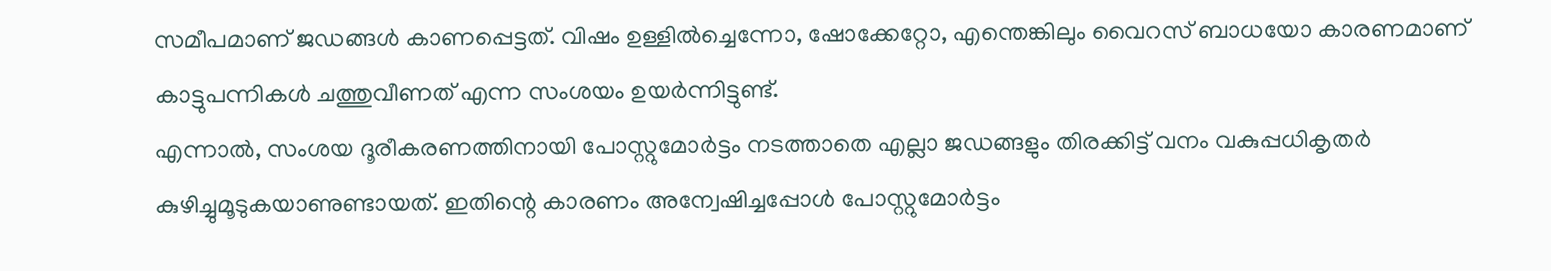സമീപമാണ് ജഡങ്ങൾ കാണപ്പെട്ടത്. വിഷം ഉള്ളിൽച്ചെന്നോ, ഷോക്കേറ്റോ, എന്തെങ്കിലും വൈറസ് ബാധയോ കാരണമാണ് കാട്ടുപന്നികൾ ചത്തുവീണത് എന്ന സംശയം ഉയർന്നിട്ടുണ്ട്.
എന്നാൽ, സംശയ ദൂരീകരണത്തിനായി പോസ്റ്റുമോർട്ടം നടത്താതെ എല്ലാ ജഡങ്ങളും തിരക്കിട്ട് വനം വകുപ്പധികൃതർ കുഴിച്ചുമൂടുകയാണുണ്ടായത്. ഇതിന്റെ കാരണം അന്വേഷിച്ചപ്പോൾ പോസ്റ്റുമോർട്ടം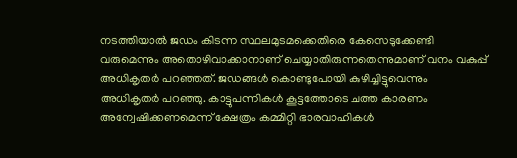നടത്തിയാൽ ജഡം കിടന്ന സ്ഥലമുടമക്കെതിരെ കേസെടുക്കേണ്ടി വരുമെന്നും അതൊഴിവാക്കാനാണ് ചെയ്യാതിരുന്നതെന്നുമാണ് വനം വകുപ്പ് അധികൃതർ പറഞ്ഞത്. ജഡങ്ങൾ കൊണ്ടുപോയി കുഴിച്ചിട്ടുവെന്നും അധികൃതർ പറഞ്ഞു. കാട്ടുപന്നികൾ കൂട്ടത്തോടെ ചത്ത കാരണം അന്വേഷിക്കണമെന്ന് ക്ഷേത്രം കമ്മിറ്റി ഭാരവാഹികൾ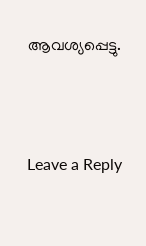ആവശ്യപ്പെട്ടു.





Leave a Reply